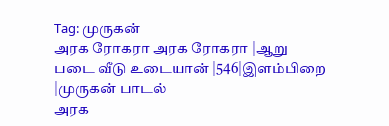Tag: முருகன்
அரக ரோகரா அரக ரோகரா |ஆறு படை வீடு உடையான் |546|இளம்பிறை |முருகன் பாடல்
அரக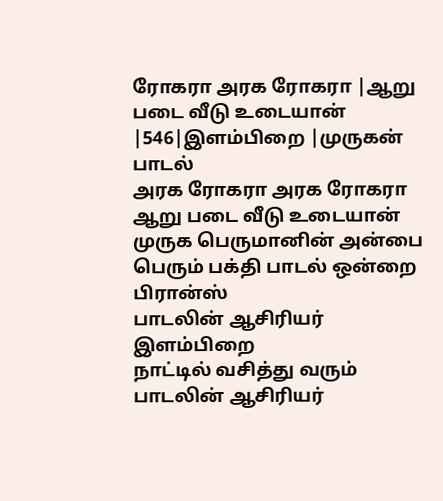ரோகரா அரக ரோகரா |ஆறு படை வீடு உடையான் |546|இளம்பிறை |முருகன் பாடல்
அரக ரோகரா அரக ரோகரா ஆறு படை வீடு உடையான் முருக பெருமானின் அன்பை பெரும் பக்தி பாடல் ஒன்றை பிரான்ஸ்
பாடலின் ஆசிரியர் இளம்பிறை
நாட்டில் வசித்து வரும் பாடலின் ஆசிரியர்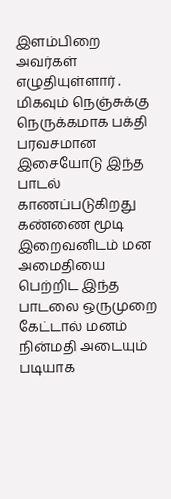இளம்பிறை அவர்கள் எழுதியுள்ளார் .
மிகவும் நெஞ்சுக்கு நெருக்கமாக பக்தி பரவசமான இசையோடு இந்த பாடல் காணப்படுகிறது
கண்ணை மூடி இறைவனிடம் மன அமைதியை பெற்றிட இந்த பாடலை ஒருமுறை கேட்டால் மனம் நின்மதி அடையும் படியாக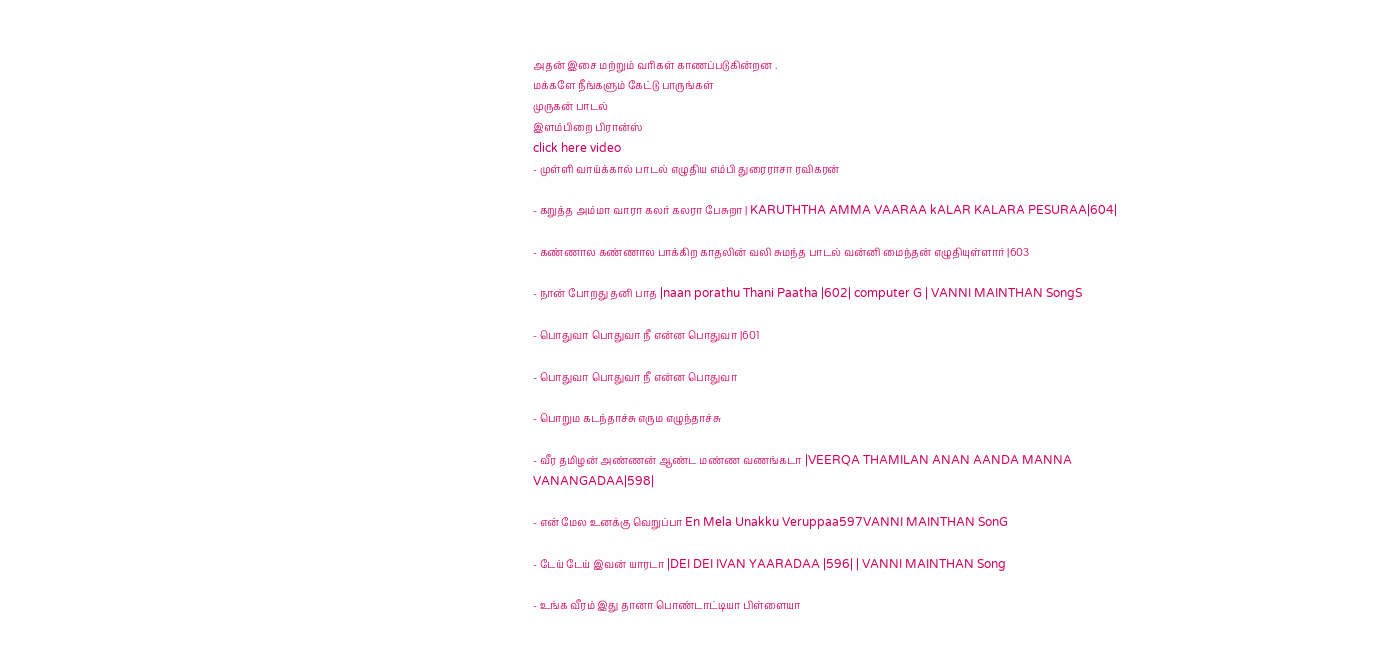அதன் இசை மற்றும் வரிகள் காணப்படுகின்றன .
மக்களே நீங்களும் கேட்டு பாருங்கள்
முருகன் பாடல்
இளம்பிறை பிரான்ஸ்
click here video
- முள்ளி வாய்க்கால் பாடல் எழுதிய எம்பி துரைராசா ரவிகரன்

- கறுத்த அம்மா வாரா கலர் கலரா பேசுறா | KARUTHTHA AMMA VAARAA kALAR KALARA PESURAA|604|

- கண்ணால கண்ணால பாக்கிற காதலின் வலி சுமந்த பாடல் வன்னி மைந்தன் எழுதியுள்ளார் |603

- நான் போறது தனி பாத |naan porathu Thani Paatha |602| computer G | VANNI MAINTHAN SongS

- பொதுவா பொதுவா நீ என்ன பொதுவா |601

- பொதுவா பொதுவா நீ என்ன பொதுவா

- பொறும கடந்தாச்சு எரும எழுந்தாச்சு

- வீர தமிழன் அண்ணன் ஆண்ட மண்ண வணங்கடா |VEERQA THAMILAN ANAN AANDA MANNA VANANGADAA|598|

- என் மேல உனக்கு வெறுப்பா En Mela Unakku Veruppaa597VANNI MAINTHAN SonG

- டேய் டேய் இவன் யாரடா |DEI DEI IVAN YAARADAA |596| | VANNI MAINTHAN Song

- உங்க வீரம் இது தானா பொண்டாட்டியா பிள்ளையா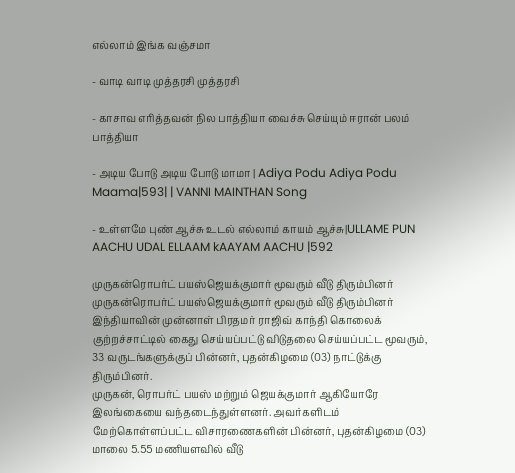எல்லாம் இங்க வஞ்சமா

- வாடி வாடி முத்தரசி முத்தரசி

- காசாவ எரித்தவன் நில பாத்தியா வைச்சு செய்யும் ஈரான் பலம் பாத்தியா

- அடிய போடு அடிய போடு மாமா | Adiya Podu Adiya Podu Maama|593| | VANNI MAINTHAN Song

- உள்ளமே புண் ஆச்சு உடல் எல்லாம் காயம் ஆச்சு|ULLAME PUN AACHU UDAL ELLAAM kAAYAM AACHU |592

முருகன்ரொபர்ட் பயஸ்ஜெயக்குமார் மூவரும் வீடு திரும்பினர்
முருகன்ரொபர்ட் பயஸ்ஜெயக்குமார் மூவரும் வீடு திரும்பினர்
இந்தியாவின் முன்னாள் பிரதமர் ராஜிவ் காந்தி கொலைக் குற்றச்சாட்டில் கைது செய்யப்பட்டு விடுதலை செய்யப்பட்ட மூவரும், 33 வருடங்களுக்குப் பின்னர், புதன்கிழமை (03) நாட்டுக்கு திரும்பினர்.
முருகன், ரொபர்ட் பயஸ் மற்றும் ஜெயக்குமார் ஆகியோரே இலங்கையை வந்தடைந்துள்ளனர். அவர்களிடம் மேற்கொள்ளப்பட்ட விசாரணைகளின் பின்னர், புதன்கிழமை (03) மாலை 5.55 மணியளவில் வீடு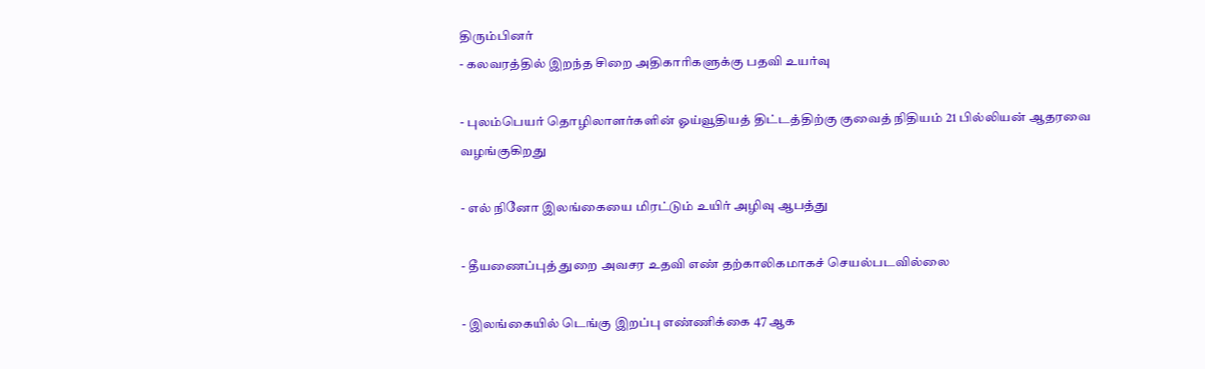திரும்பினர்
- கலவரத்தில் இறந்த சிறை அதிகாரிகளுக்கு பதவி உயர்வு

- புலம்பெயர் தொழிலாளர்களின் ஓய்வூதியத் திட்டத்திற்கு குவைத் நிதியம் 21 பில்லியன் ஆதரவை வழங்குகிறது

- எல் நினோ இலங்கையை மிரட்டும் உயிர் அழிவு ஆபத்து

- தீயணைப்புத் துறை அவசர உதவி எண் தற்காலிகமாகச் செயல்படவில்லை

- இலங்கையில் டெங்கு இறப்பு எண்ணிக்கை 47 ஆக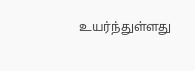உயர்ந்துள்ளது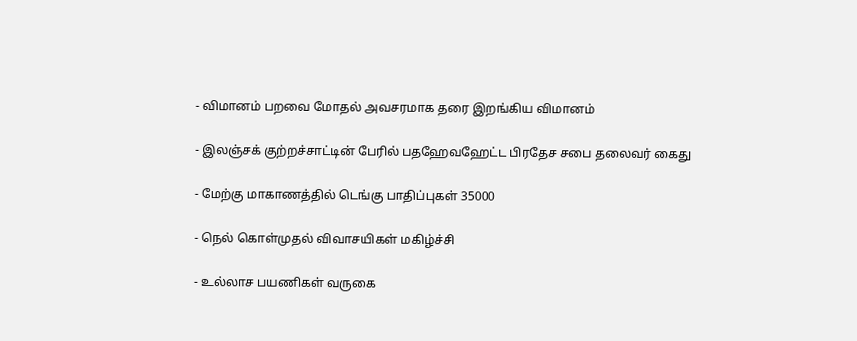- விமானம் பறவை மோதல் அவசரமாக தரை இறங்கிய விமானம்

- இலஞ்சக் குற்றச்சாட்டின் பேரில் பதஹேவஹேட்ட பிரதேச சபை தலைவர் கைது

- மேற்கு மாகாணத்தில் டெங்கு பாதிப்புகள் 35000

- நெல் கொள்முதல் விவாசயிகள் மகிழ்ச்சி

- உல்லாச பயணிகள் வருகை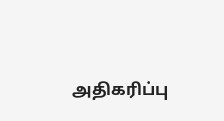அதிகரிப்பு